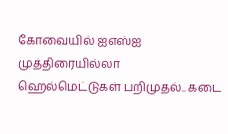கோவையில் ஐஎஸ்ஐ முத்திரையில்லா ஹெல்மெட்டுகள் பறிமுதல்.. கடை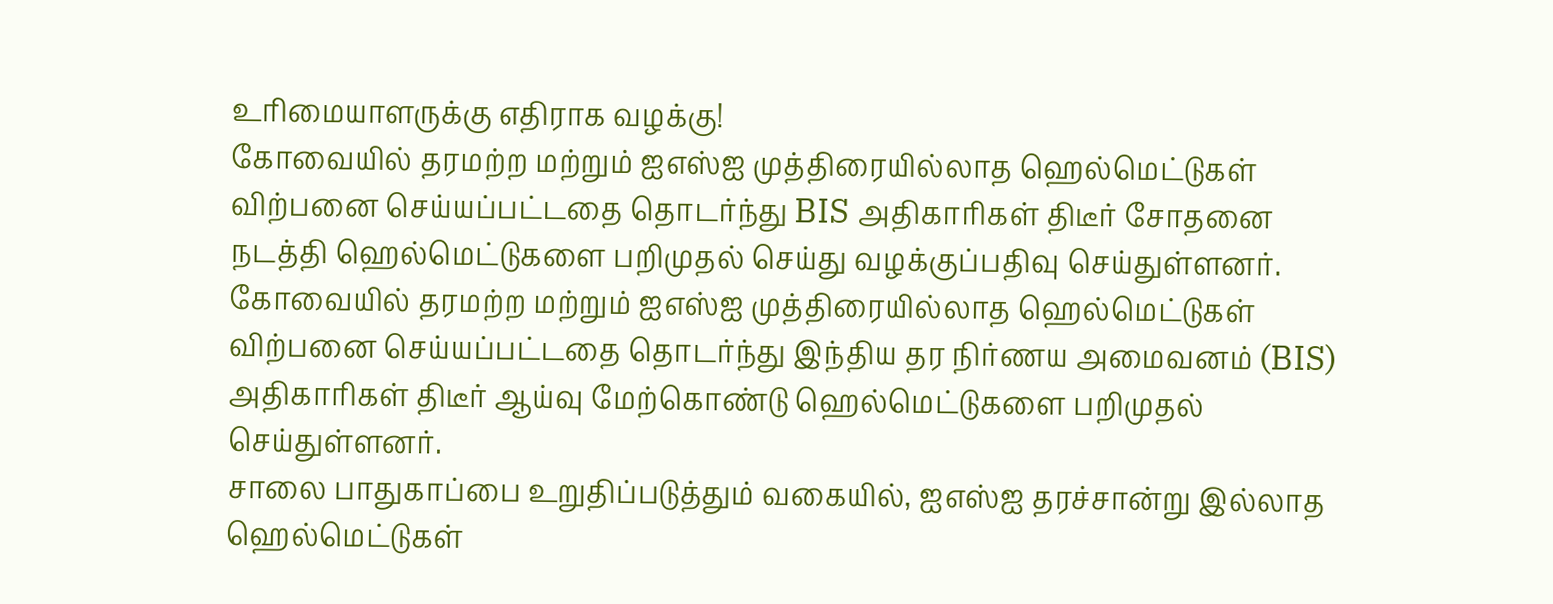உரிமையாளருக்கு எதிராக வழக்கு!
கோவையில் தரமற்ற மற்றும் ஐஎஸ்ஐ முத்திரையில்லாத ஹெல்மெட்டுகள் விற்பனை செய்யப்பட்டதை தொடர்ந்து BIS அதிகாரிகள் திடீர் சோதனை நடத்தி ஹெல்மெட்டுகளை பறிமுதல் செய்து வழக்குப்பதிவு செய்துள்ளனர்.
கோவையில் தரமற்ற மற்றும் ஐஎஸ்ஐ முத்திரையில்லாத ஹெல்மெட்டுகள் விற்பனை செய்யப்பட்டதை தொடர்ந்து இந்திய தர நிர்ணய அமைவனம் (BIS) அதிகாரிகள் திடீர் ஆய்வு மேற்கொண்டு ஹெல்மெட்டுகளை பறிமுதல் செய்துள்ளனர்.
சாலை பாதுகாப்பை உறுதிப்படுத்தும் வகையில், ஐஎஸ்ஐ தரச்சான்று இல்லாத ஹெல்மெட்டுகள்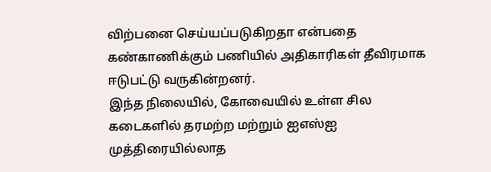விற்பனை செய்யப்படுகிறதா என்பதை கண்காணிக்கும் பணியில் அதிகாரிகள் தீவிரமாக ஈடுபட்டு வருகின்றனர்.
இந்த நிலையில், கோவையில் உள்ள சில கடைகளில் தரமற்ற மற்றும் ஐஎஸ்ஐ முத்திரையில்லாத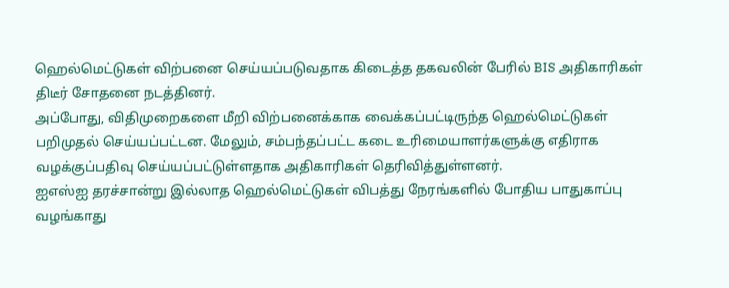ஹெல்மெட்டுகள் விற்பனை செய்யப்படுவதாக கிடைத்த தகவலின் பேரில் BIS அதிகாரிகள் திடீர் சோதனை நடத்தினர்.
அப்போது, விதிமுறைகளை மீறி விற்பனைக்காக வைக்கப்பட்டிருந்த ஹெல்மெட்டுகள் பறிமுதல் செய்யப்பட்டன. மேலும், சம்பந்தப்பட்ட கடை உரிமையாளர்களுக்கு எதிராக வழக்குப்பதிவு செய்யப்பட்டுள்ளதாக அதிகாரிகள் தெரிவித்துள்ளனர்.
ஐஎஸ்ஐ தரச்சான்று இல்லாத ஹெல்மெட்டுகள் விபத்து நேரங்களில் போதிய பாதுகாப்பு வழங்காது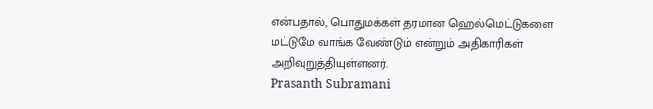என்பதால், பொதுமக்கள் தரமான ஹெல்மெட்டுகளை மட்டுமே வாங்க வேண்டும் என்றும் அதிகாரிகள் அறிவுறுத்தியுள்ளனர்.
Prasanth Subramani